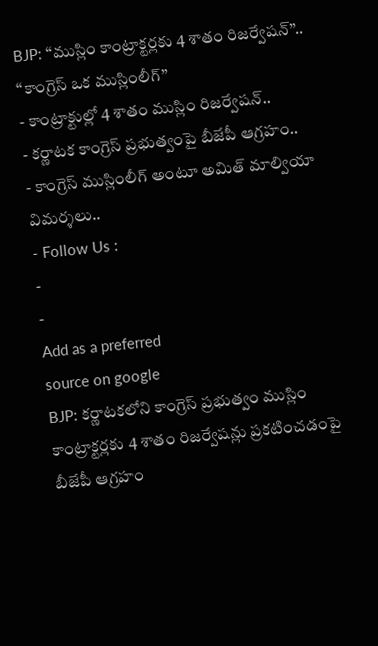BJP: ‘‘ముస్లిం కాంట్రాక్టర్లకు 4 శాతం రిజర్వేషన్’’.. ‘‘కాంగ్రెస్ ఒక ముస్లింలీగ్’’
- కాంట్రాక్టుల్లో 4 శాతం ముస్లిం రిజర్వేషన్..
- కర్ణాటక కాంగ్రెస్ ప్రభుత్వంపై బీజేపీ ఆగ్రహం..
- కాంగ్రెస్ ముస్లింలీగ్ అంటూ అమిత్ మాల్వియా విమర్శలు..
- Follow Us :
-
-
Add as a preferred
source on google
BJP: కర్ణాటకలోని కాంగ్రెస్ ప్రభుత్వం ముస్లిం కాంట్రాక్టర్లకు 4 శాతం రిజర్వేషన్లు ప్రకటించడంపై బీజేపీ ఆగ్రహం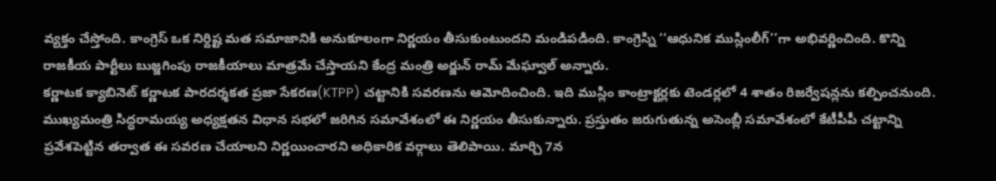వ్యక్తం చేస్తోంది. కాంగ్రెస్ ఒక నిర్దిష్ట మత సమాజానికి అనుకూలంగా నిర్ణయం తీసుకుంటుందని మండిపడింది. కాంగ్రెస్ని ‘‘ఆధునిక ముస్లింలీగ్’’గా అభివర్ణించింది. కొన్ని రాజకీయ పార్టీలు బుజ్జగింపు రాజకీయాలు మాత్రమే చేస్తాయని కేంద్ర మంత్రి అర్జున్ రామ్ మేఘ్వాల్ అన్నారు.
కర్ణాటక క్యాబినెట్ కర్ణాటక పారదర్శకత ప్రజా సేకరణ(KTPP) చట్టానికి సవరణను ఆమోదించింది. ఇది ముస్లిం కాంట్రాక్టర్లకు టెండర్లలో 4 శాతం రిజర్వేషన్లను కల్పించనుంది. ముఖ్యమంత్రి సిద్ధరామయ్య అధ్యక్షతన విధాన సభలో జరిగిన సమావేశంలో ఈ నిర్ణయం తీసుకున్నారు. ప్రస్తుతం జరుగుతున్న అసెంబ్లీ సమావేశంలో కేటీపీపీ చట్టాన్ని ప్రవేశపెట్టిన తర్వాత ఈ సవరణ చేయాలని నిర్ణయించారని అధికారిక వర్గాలు తెలిపాయి. మార్చి 7న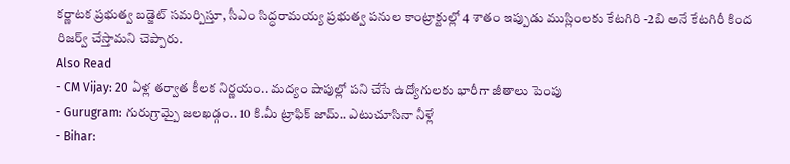కర్ణాటక ప్రభుత్వ బడ్జెట్ సమర్పిస్తూ, సీఎం సిద్ధరామయ్య ప్రభుత్వ పనుల కాంట్రాక్టుల్లో 4 శాతం ఇప్పుడు ముస్లింలకు కేటగిరి -2బి అనే కేటగిరీ కింద రిజర్వ్ చేస్తామని చెప్పారు.
Also Read
- CM Vijay: 20 ఏళ్ల తర్వాత కీలక నిర్ణయం.. మద్యం షాపుల్లో పని చేసే ఉద్యోగులకు భారీగా జీతాలు పెంపు
- Gurugram: గురుగ్రామ్పై జలఖడ్గం.. 10 కి.మీ ట్రాఫిక్ జామ్.. ఎటుచూసినా నీళ్లే
- Bihar: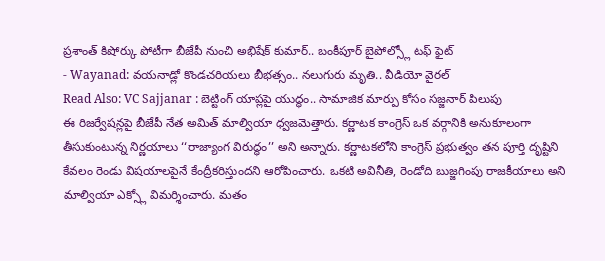ప్రశాంత్ కిషోర్కు పోటీగా బీజేపీ నుంచి అభిషేక్ కుమార్.. బంకీపూర్ బైపోల్స్లో టఫ్ ఫైట్
- Wayanad: వయనాడ్లో కొండచరియలు బీభత్సం.. నలుగురు మృతి.. వీడియో వైరల్
Read Also: VC Sajjanar : బెట్టింగ్ యాప్లపై యుద్ధం.. సామాజిక మార్పు కోసం సజ్జనార్ పిలుపు
ఈ రిజర్వేషన్లపై బీజేపీ నేత అమిత్ మాల్వియా ధ్వజమెత్తారు. కర్ణాటక కాంగ్రెస్ ఒక వర్గానికి అనుకూలంగా తీసుకుంటున్న నిర్ణయాలు ‘‘రాజ్యాంగ విరుద్ధం’’ అని అన్నారు. కర్ణాటకలోని కాంగ్రెస్ ప్రభుత్వం తన పూర్తి దృష్టిని కేవలం రెండు విషయాలపైనే కేంద్రీకరిస్తుందని ఆరోపించారు. ఒకటి అవినీతి, రెండోది బుజ్జగింపు రాజకీయాలు అని మాల్వియా ఎక్స్లో విమర్శించారు. మతం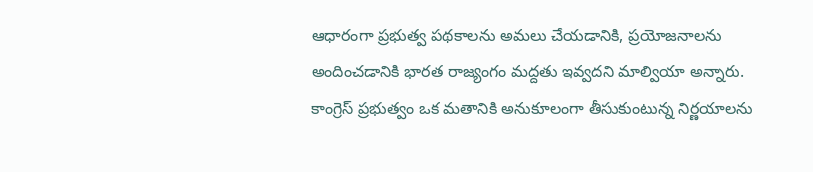ఆధారంగా ప్రభుత్వ పథకాలను అమలు చేయడానికి, ప్రయోజనాలను అందించడానికి భారత రాజ్యంగం మద్దతు ఇవ్వదని మాల్వియా అన్నారు. కాంగ్రెస్ ప్రభుత్వం ఒక మతానికి అనుకూలంగా తీసుకుంటున్న నిర్ణయాలను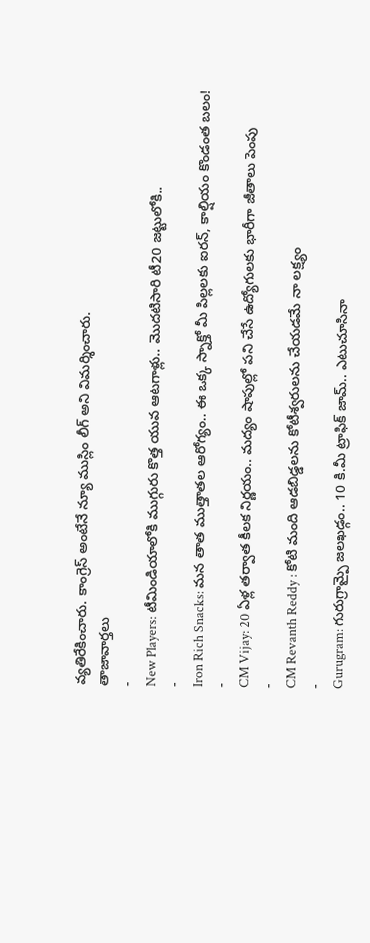వ్యతిరేకించారు. కాంగ్రెస్ అంటేనే న్యూ ముస్లిం లీగ్ అని విమర్శించారు.
తాజావార్తలు
-
New Players: టీమిండియాలోకి ముగ్గురు కొత్త యువ ఆటగాళ్లు.. మొదటిసారి టీ20 జట్టులోకి..
-
Iron Rich Snacks: మన తాత ముత్తాతల ఆరోగ్యం.. ఈ ఒక్క స్నాక్తో మీ పిల్లలకు ఐరన్, కాల్షియం కొండంత బలం!
-
CM Vijay: 20 ఏళ్ల తర్వాత కీలక నిర్ణయం.. మద్యం షాపుల్లో పని చేసే ఉద్యోగులకు భారీగా జీతాలు పెంపు
-
CM Revanth Reddy : కోటి మంది ఆడబిడ్డలను కోటీశ్వరులను చేయడమే నా లక్ష్యం
-
Gurugram: గురుగ్రామ్పై జలఖడ్గం.. 10 కి.మీ ట్రాఫిక్ జామ్.. ఎటుచూసినా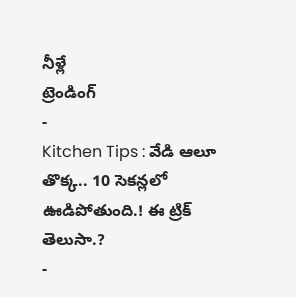నీళ్లే
ట్రెండింగ్
-
Kitchen Tips : వేడి ఆలూ తొక్క.. 10 సెకన్లలో ఊడిపోతుంది.! ఈ ట్రిక్ తెలుసా.?
-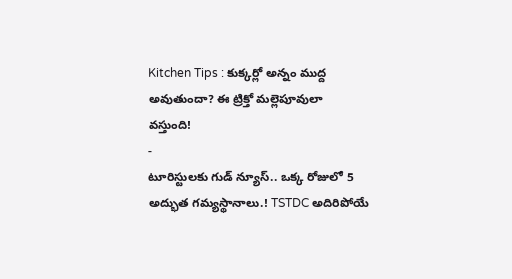Kitchen Tips : కుక్కర్లో అన్నం ముద్ద అవుతుందా? ఈ ట్రిక్తో మల్లెపూవులా వస్తుంది!
-
టూరిస్టులకు గుడ్ న్యూస్.. ఒక్క రోజులో 5 అద్భుత గమ్యస్థానాలు.! TSTDC అదిరిపోయే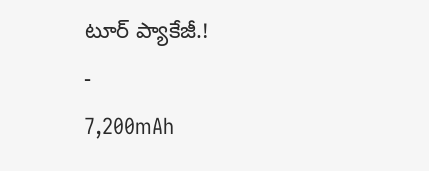టూర్ ప్యాకేజీ.!
-
7,200mAh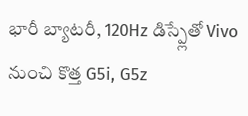భారీ బ్యాటరీ, 120Hz డిస్ప్లేతో Vivo నుంచి కొత్త G5i, G5z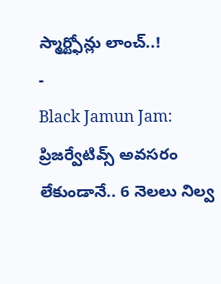స్మార్ట్ఫోన్లు లాంచ్..!
-
Black Jamun Jam: ప్రిజర్వేటివ్స్ అవసరం లేకుండానే.. 6 నెలలు నిల్వ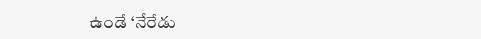ఉండే ‘నేరేడు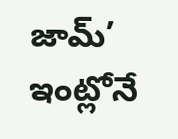జామ్’ ఇంట్లోనే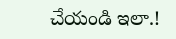చేయండి ఇలా.!